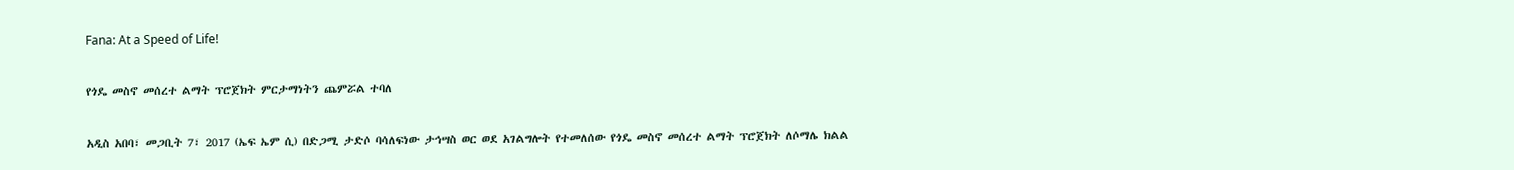Fana: At a Speed of Life!

የጎዴ መስኖ መሰረተ ልማት ፕሮጀክት ምርታማነትን ጨምሯል ተባለ

አዲስ አበባ፣ መጋቢት 7፣ 2017 (ኤፍ ኤም ሲ) በድጋሚ ታድሶ ባሳለፍነው ታኅሣስ ወር ወደ አገልግሎት የተመለሰው የጎዴ መስኖ መሰረተ ልማት ፕሮጀክት ለሶማሌ ክልል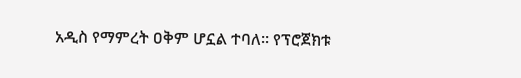አዲስ የማምረት ዐቅም ሆኗል ተባለ፡፡ የፕሮጀክቱ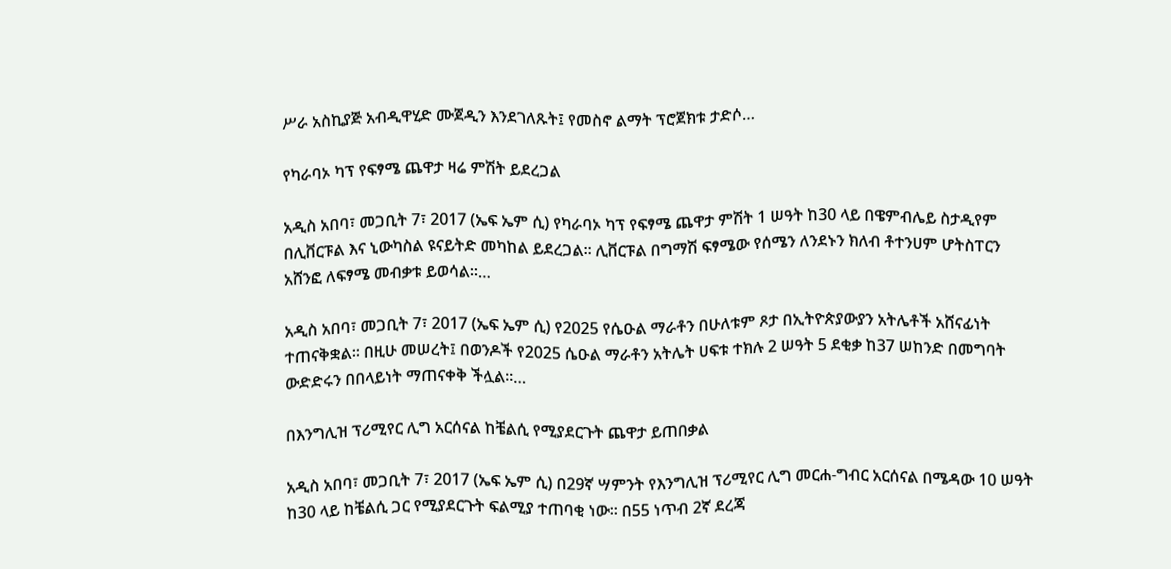ሥራ አስኪያጅ አብዲዋሂድ ሙጀዲን እንደገለጹት፤ የመስኖ ልማት ፕሮጀክቱ ታድሶ…

የካራባኦ ካፕ የፍፃሜ ጨዋታ ዛሬ ምሽት ይደረጋል

አዲስ አበባ፣ መጋቢት 7፣ 2017 (ኤፍ ኤም ሲ) የካራባኦ ካፕ የፍፃሜ ጨዋታ ምሽት 1 ሠዓት ከ30 ላይ በዌምብሌይ ስታዲየም በሊቨርፑል እና ኒውካስል ዩናይትድ መካከል ይደረጋል፡፡ ሊቨርፑል በግማሽ ፍፃሜው የሰሜን ለንደኑን ክለብ ቶተንሀም ሆትስፐርን አሸንፎ ለፍፃሜ መብቃቱ ይወሳል፡፡…

አዲስ አበባ፣ መጋቢት 7፣ 2017 (ኤፍ ኤም ሲ) የ2025 የሴዑል ማራቶን በሁለቱም ጾታ በኢትዮጵያውያን አትሌቶች አሸናፊነት ተጠናቅቋል፡፡ በዚሁ መሠረት፤ በወንዶች የ2025 ሴዑል ማራቶን አትሌት ሀፍቱ ተክሉ 2 ሠዓት 5 ደቂቃ ከ37 ሠከንድ በመግባት ውድድሩን በበላይነት ማጠናቀቅ ችሏል፡፡…

በእንግሊዝ ፕሪሚየር ሊግ አርሰናል ከቼልሲ የሚያደርጉት ጨዋታ ይጠበቃል

አዲስ አበባ፣ መጋቢት 7፣ 2017 (ኤፍ ኤም ሲ) በ29ኛ ሣምንት የእንግሊዝ ፕሪሚየር ሊግ መርሐ-ግብር አርሰናል በሜዳው 10 ሠዓት ከ30 ላይ ከቼልሲ ጋር የሚያደርጉት ፍልሚያ ተጠባቂ ነው፡፡ በ55 ነጥብ 2ኛ ደረጃ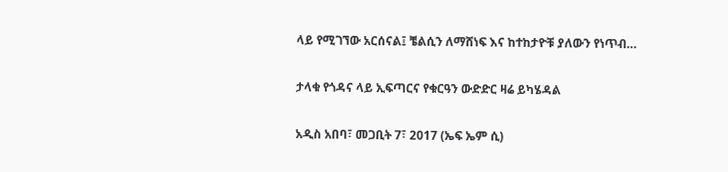ላይ የሚገኘው አርሰናል፤ ቼልሲን ለማሸነፍ እና ከተከታዮቹ ያለውን የነጥብ…

ታላቁ የጎዳና ላይ ኢፍጣርና የቁርዓን ውድድር ዛሬ ይካሄዳል

አዲስ አበባ፣ መጋቢት 7፣ 2017 (ኤፍ ኤም ሲ)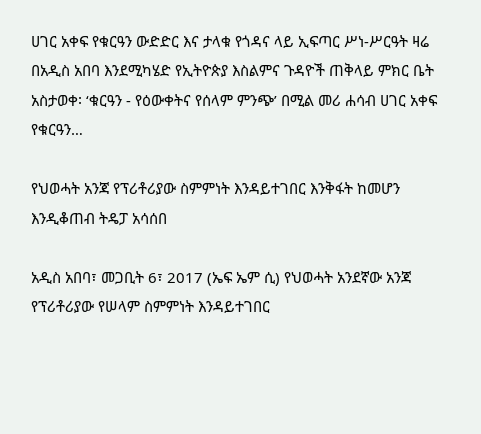ሀገር አቀፍ የቁርዓን ውድድር እና ታላቁ የጎዳና ላይ ኢፍጣር ሥነ-ሥርዓት ዛሬ በአዲስ አበባ እንደሚካሄድ የኢትዮጵያ እስልምና ጉዳዮች ጠቅላይ ምክር ቤት አስታወቀ፡ ‘ቁርዓን - የዕውቀትና የሰላም ምንጭ’ በሚል መሪ ሐሳብ ሀገር አቀፍ የቁርዓን…

የህወሓት አንጃ የፕሪቶሪያው ስምምነት እንዳይተገበር እንቅፋት ከመሆን እንዲቆጠብ ትዴፓ አሳሰበ

አዲስ አበባ፣ መጋቢት 6፣ 2017 (ኤፍ ኤም ሲ) የህወሓት አንደኛው አንጃ የፕሪቶሪያው የሠላም ስምምነት እንዳይተገበር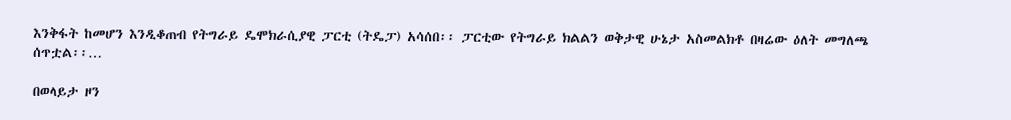እንቅፋት ከመሆን እንዲቆጠብ የትግራይ ዴሞክራሲያዊ ፓርቲ (ትዴፓ) አሳሰበ፡፡ ፓርቲው የትግራይ ክልልን ወቅታዊ ሁኔታ አስመልክቶ በዛሬው ዕለት መግለጫ ሰጥቷል፡፡…

በወላይታ ዞን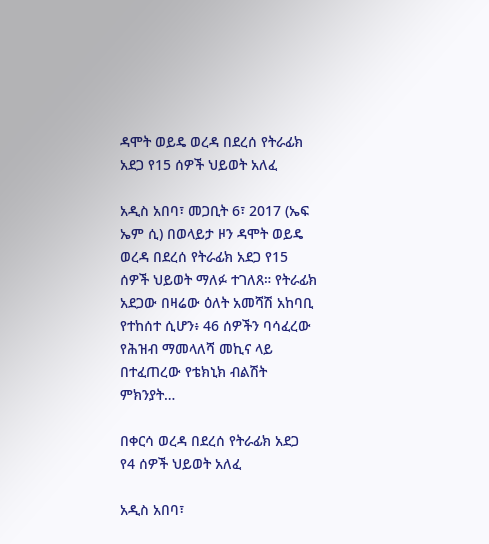ዳሞት ወይዴ ወረዳ በደረሰ የትራፊክ አደጋ የ15 ሰዎች ህይወት አለፈ

አዲስ አበባ፣ መጋቢት 6፣ 2017 (ኤፍ ኤም ሲ) በወላይታ ዞን ዳሞት ወይዴ ወረዳ በደረሰ የትራፊክ አደጋ የ15 ሰዎች ህይወት ማለፉ ተገለጸ። የትራፊክ አደጋው በዛሬው ዕለት አመሻሽ አከባቢ የተከሰተ ሲሆን፥ 46 ሰዎችን ባሳፈረው የሕዝብ ማመላለሻ መኪና ላይ በተፈጠረው የቴክኒክ ብልሽት ምክንያት…

በቀርሳ ወረዳ በደረሰ የትራፊክ አደጋ የ4 ሰዎች ህይወት አለፈ

አዲስ አበባ፣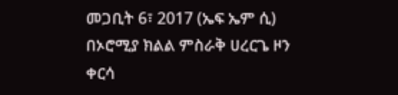መጋቢት 6፣ 2017 (ኤፍ ኤም ሲ) በኦሮሚያ ክልል ምስራቅ ሀረርጌ ዞን ቀርሳ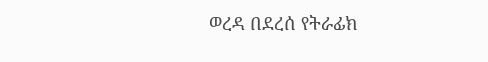ወረዳ በደረሰ የትራፊክ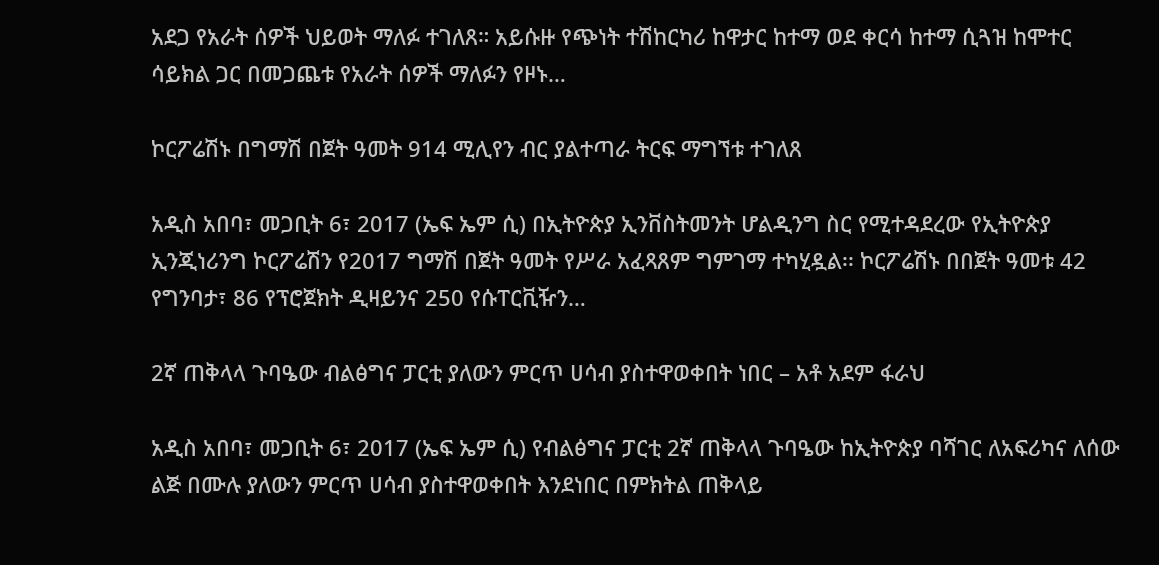አደጋ የአራት ሰዎች ህይወት ማለፉ ተገለጸ። አይሱዙ የጭነት ተሽከርካሪ ከዋታር ከተማ ወደ ቀርሳ ከተማ ሲጓዝ ከሞተር ሳይክል ጋር በመጋጨቱ የአራት ሰዎች ማለፉን የዞኑ…

ኮርፖሬሽኑ በግማሽ በጀት ዓመት 914 ሚሊየን ብር ያልተጣራ ትርፍ ማግኘቱ ተገለጸ

አዲስ አበባ፣ መጋቢት 6፣ 2017 (ኤፍ ኤም ሲ) በኢትዮጵያ ኢንቨስትመንት ሆልዲንግ ስር የሚተዳደረው የኢትዮጵያ ኢንጂነሪንግ ኮርፖሬሽን የ2017 ግማሽ በጀት ዓመት የሥራ አፈጻጸም ግምገማ ተካሂዷል፡፡ ኮርፖሬሽኑ በበጀት ዓመቱ 42 የግንባታ፣ 86 የፕሮጀክት ዲዛይንና 250 የሱፐርቪዥን…

2ኛ ጠቅላላ ጉባዔው ብልፅግና ፓርቲ ያለውን ምርጥ ሀሳብ ያስተዋወቀበት ነበር – አቶ አደም ፋራህ

አዲስ አበባ፣ መጋቢት 6፣ 2017 (ኤፍ ኤም ሲ) የብልፅግና ፓርቲ 2ኛ ጠቅላላ ጉባዔው ከኢትዮጵያ ባሻገር ለአፍሪካና ለሰው ልጅ በሙሉ ያለውን ምርጥ ሀሳብ ያስተዋወቀበት እንደነበር በምክትል ጠቅላይ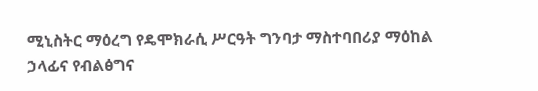ሚኒስትር ማዕረግ የዴሞክራሲ ሥርዓት ግንባታ ማስተባበሪያ ማዕከል ኃላፊና የብልፅግና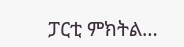ፓርቲ ምክትል…